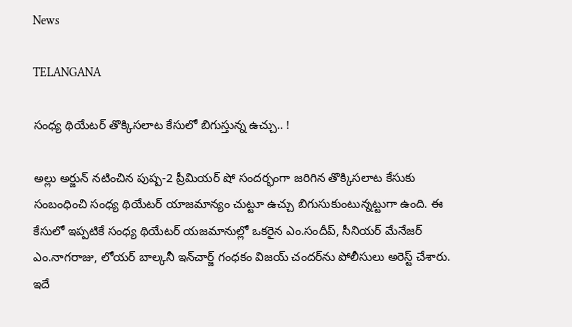News

TELANGANA

సంధ్య థియేటర్ తొక్కిసలాట కేసులో బిగుస్తున్న ఉచ్చు.. !

అల్లు అర్జున్ నటించిన పుష్ప-2 ప్రీమియర్ షో సందర్భంగా జరిగిన తొక్కిసలాట కేసుకు సంబంధించి సంధ్య థియేటర్ యాజమాన్యం చుట్టూ ఉచ్చు బిగుసుకుంటున్నట్టుగా ఉంది. ఈ కేసులో ఇప్పటికే సంధ్య థియేటర్ యజమానుల్లో ఒకరైన ఎం.సందీప్, సీనియర్ మేనేజర్ ఎం.నాగరాజు, లోయర్ బాల్కనీ ఇన్‌చార్జ్ గంధకం విజయ్ చందర్‌ను పోలీసులు అరెస్ట్ చేశారు. ఇదే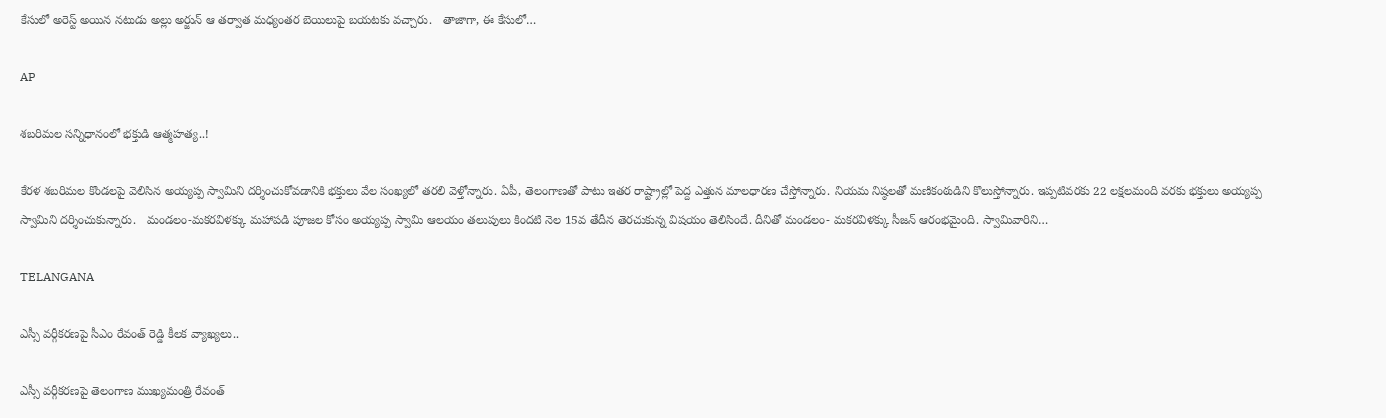కేసులో అరెస్ట్ అయిన నటుడు అల్లు అర్జున్ ఆ తర్వాత మధ్యంతర బెయిలుపై బయటకు వచ్చారు.   తాజాగా, ఈ కేసులో…

AP

శబరిమల సన్నిధానంలో భక్తుడి ఆత్మహత్య..!

కేరళ శబరిమల కొండలపై వెలిసిన అయ్యప్ప స్వామిని దర్శించుకోవడానికి భక్తులు వేల సంఖ్యలో తరలి వెళ్తోన్నారు. ఏపీ, తెలంగాణతో పాటు ఇతర రాష్ట్రాల్లో పెద్ద ఎత్తున మాలధారణ చేస్తోన్నారు. నియమ నిష్ఠలతో మణికంఠుడిని కొలుస్తోన్నారు. ఇప్పటివరకు 22 లక్షలమంది వరకు భక్తులు అయ్యప్ప స్వామిని దర్శించుకున్నారు.   మండలం-మకరవిళక్కు మహాపడి పూజల కోసం అయ్యప్ప స్వామి ఆలయం తలుపులు కిందటి నెల 15వ తేదీన తెరచుకున్న విషయం తెలిసిందే. దీనితో మండలం- మకరవిళక్కు సీజన్ ఆరంభమైంది. స్వామివారిని…

TELANGANA

ఎస్సీ వర్గీకరణపై సీఎం రేవంత్ రెడ్డి కీలక వ్యాఖ్యలు..

ఎస్సీ వర్గీకరణపై తెలంగాణ ముఖ్యమంత్రి రేవంత్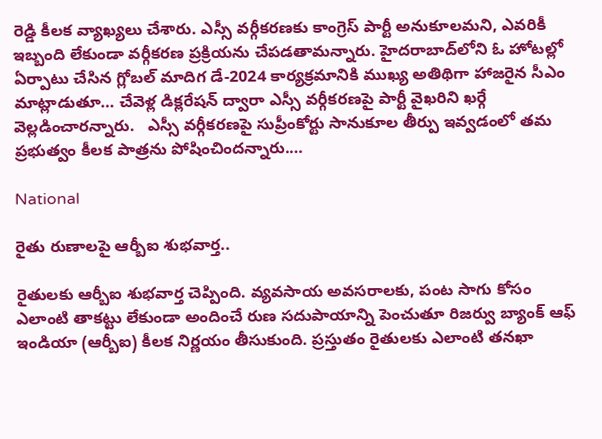రెడ్డి కీలక వ్యాఖ్యలు చేశారు. ఎస్సీ వర్గీకరణకు కాంగ్రెస్ పార్టీ అనుకూలమని, ఎవరికీ ఇబ్బంది లేకుండా వర్గీకరణ ప్రక్రియను చేపడతామన్నారు. హైదరాబాద్‌లోని ఓ హోటల్లో ఏర్పాటు చేసిన గ్లోబల్ మాదిగ డే-2024 కార్యక్రమానికి ముఖ్య అతిథిగా హాజరైన సీఎం మాట్లాడుతూ… చేవెళ్ల డిక్లరేషన్ ద్వారా ఎస్సీ వర్గీకరణపై పార్టీ వైఖరిని ఖర్గే వెల్లడించారన్నారు.   ఎస్సీ వర్గీకరణపై సుప్రీంకోర్టు సానుకూల తీర్పు ఇవ్వడంలో తమ ప్రభుత్వం కీలక పాత్రను పోషించిందన్నారు.…

National

రైతు రుణాలపై ఆర్బీఐ శుభవార్త..

రైతులకు ఆర్బీఐ శుభవార్త చెప్పింది. వ్యవసాయ అవసరాలకు, పంట సాగు కోసం ఎలాంటి తాకట్టు లేకుండా అందించే రుణ సదుపాయాన్ని పెంచుతూ రిజర్వు బ్యాంక్ ఆఫ్ ఇండియా (ఆర్బీఐ) కీలక నిర్ణయం తీసుకుంది. ప్రస్తుతం రైతులకు ఎలాంటి తనఖా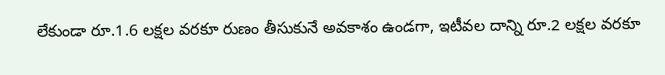లేకుండా రూ.1.6 లక్షల వరకూ రుణం తీసుకునే అవకాశం ఉండగా, ఇటీవల దాన్ని రూ.2 లక్షల వరకూ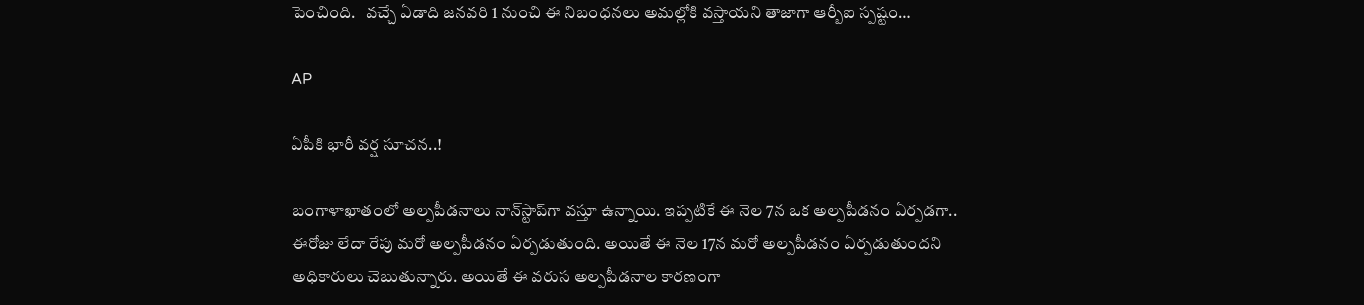పెంచింది.   వచ్చే ఏడాది జనవరి 1 నుంచి ఈ నిబంధనలు అమల్లోకి వస్తాయని తాజాగా ఆర్బీఐ స్పష్టం…

AP

ఏపీకి భారీ వర్ష సూచన..!

బంగాళాఖాతంలో అల్పపీడనాలు నాన్‌స్టాప్‌గా వస్తూ ఉన్నాయి. ఇప్పటికే ఈ నెల 7న ఒక అల్పపీడనం ఏర్పడగా.. ఈరోజు లేదా రేపు మరో అల్పపీడనం ఏర్పడుతుంది. అయితే ఈ నెల 17న మరో అల్పపీడనం ఏర్పడుతుందని అధికారులు చెబుతున్నారు. అయితే ఈ వరుస అల్పపీడనాల కారణంగా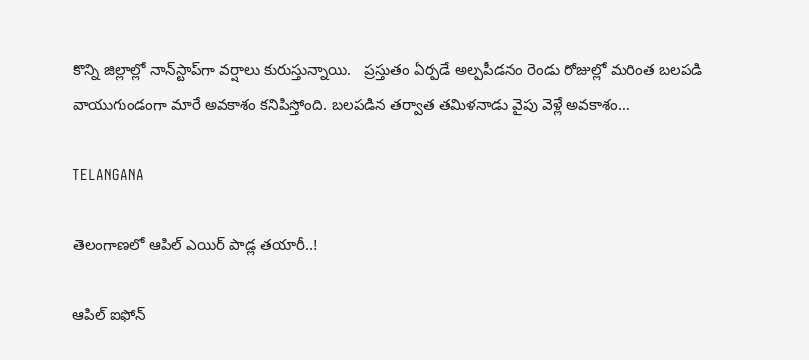కొన్ని జిల్లాల్లో నాన్‌స్టాప్‌గా వర్షాలు కురుస్తున్నాయి.   ప్రస్తుతం ఏర్పడే అల్పపీడనం రెండు రోజుల్లో మరింత బలపడి వాయుగుండంగా మారే అవకాశం కనిపిస్తోంది. బలపడిన తర్వాత తమిళనాడు వైపు వెళ్లే అవకాశం…

TELANGANA

తెలంగాణలో ఆపిల్ ఎయిర్ పాడ్ల తయారీ..!

ఆపిల్ ఐఫోన్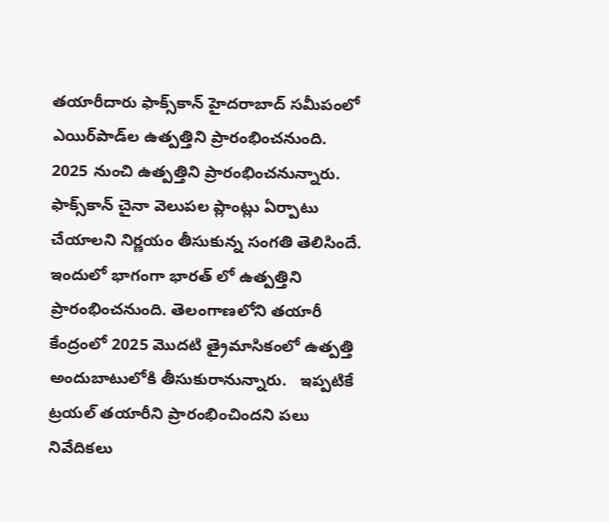తయారీదారు ఫాక్స్‌కాన్ హైదరాబాద్ సమీపంలో ఎయిర్‌పాడ్‌ల ఉత్పత్తిని ప్రారంభించనుంది. 2025 నుంచి ఉత్పత్తిని ప్రారంభించనున్నారు. ఫాక్స్‌కాన్ చైనా వెలుపల ప్లాంట్లు ఏర్పాటు చేయాలని నిర్ణయం తీసుకున్న సంగతి తెలిసిందే. ఇందులో భాగంగా భారత్ లో ఉత్పత్తిని ప్రారంభించనుంది. తెలంగాణలోని తయారీ కేంద్రంలో 2025 మొదటి త్రైమాసికంలో ఉత్పత్తి అందుబాటులోకి తీసుకురానున్నారు.   ఇప్పటికే ట్రయల్ తయారీని ప్రారంభించిందని పలు నివేదికలు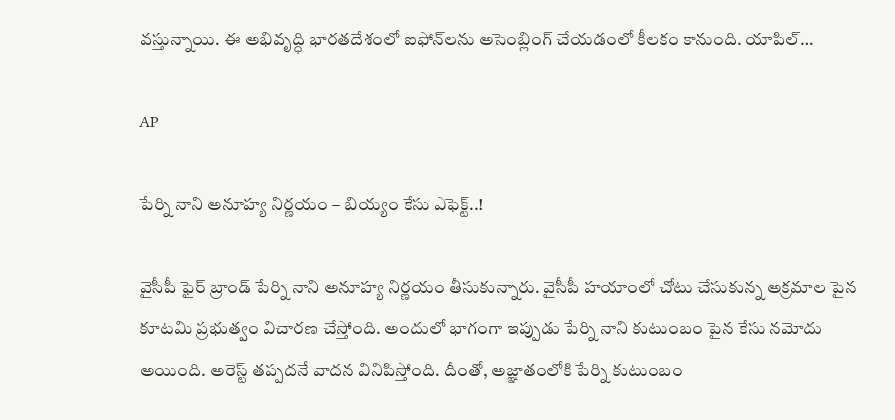వస్తున్నాయి. ఈ అభివృద్ధి భారతదేశంలో ఐఫోన్‌లను అసెంబ్లింగ్ చేయడంలో కీలకం కానుంది. యాపిల్…

AP

పేర్ని నాని అనూహ్య నిర్ణయం – బియ్యం కేసు ఎఫెక్ట్..!

వైసీపీ ఫైర్ బ్రాండ్ పేర్ని నాని అనూహ్య నిర్ణయం తీసుకున్నారు. వైసీపీ హయాంలో చోటు చేసుకున్న అక్రమాల పైన కూటమి ప్రభుత్వం విచారణ చేస్తోంది. అందులో భాగంగా ఇప్పుడు పేర్ని నాని కుటుంబం పైన కేసు నమోదు అయింది. అరెస్ట్ తప్పదనే వాదన వినిపిస్తోంది. దీంతో, అజ్ఞాతంలోకి పేర్ని కుటుంబం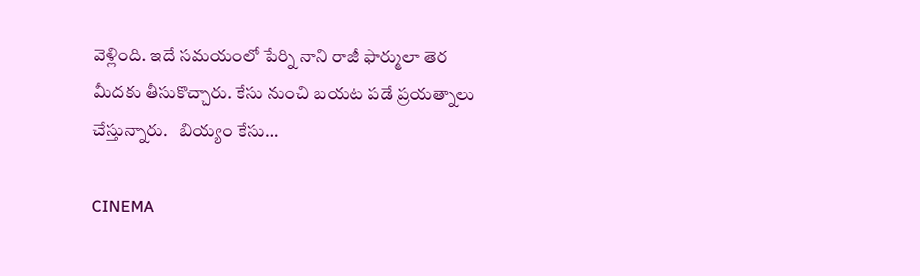వెళ్లింది. ఇదే సమయంలో పేర్ని నాని రాజీ ఫార్ములా తెర మీదకు తీసుకొచ్చారు. కేసు నుంచి బయట పడే ప్రయత్నాలు చేస్తున్నారు.   బియ్యం కేసు…

CINEMA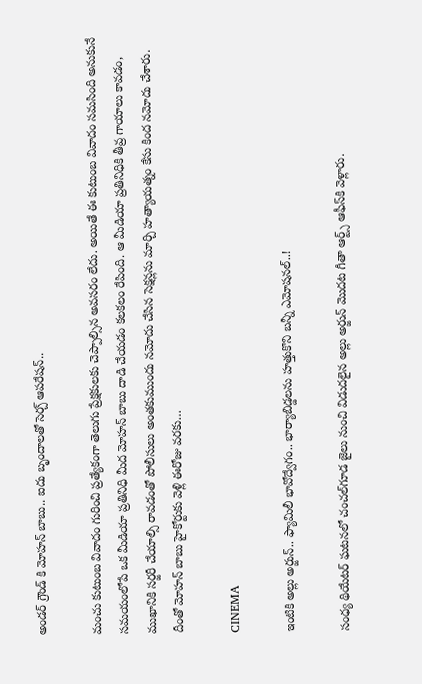అండర్ గ్రౌండ్ కి మోహన్ బాబు.. ఐదు బృందాలతో సెర్చ్ ఆపరేషన్..

మంచు కుటుంబ వివాదం గురించి ప్రత్యేకంగా తెలుగు ప్రేక్షకులకు చెప్పాల్సిన అవసరం లేదు. అయితే ఈ కుటుంబ వివాదం సమసింది అనుకునే సమయంలోపే ఒక మీడియా ప్రతినిధి మీద మోహన్ బాబు దాడి చేయడం కలకలం రేపింది. ఆ మీడియా ప్రతినిధికి తీవ్ర గాయాలు కావడం, ముఖానికి సర్జరీ చేయాల్సి రావడంతో పోలీసులు అంతకుముందు నమోదు చేసిన సెక్షన్లను మార్చి హత్యాయత్నం కేసు కింద నమోదు చేశారు. దీంతో మోహన్ బాబు హైకోర్టుకు వెళ్లి ఈరోజు వరకు…

CINEMA

ఇంటికి అల్లు అర్జున్‌.. ఫ్యామిలీ భావోద్వేగం.. భార్యాబిడ్డ‌ల‌ను హ‌త్తుకొని బ‌న్నీ ఎమోష‌న‌ల్‌..!

సంధ్య థియేట‌ర్ ఘ‌ట‌న‌లో చంచ‌ల్‌గూడ జైలు నుంచి విడుద‌లైన అల్లు అర్జున్ మొద‌ట గీతా ఆర్ట్స్ ఆఫీస్‌కి వెళ్లారు.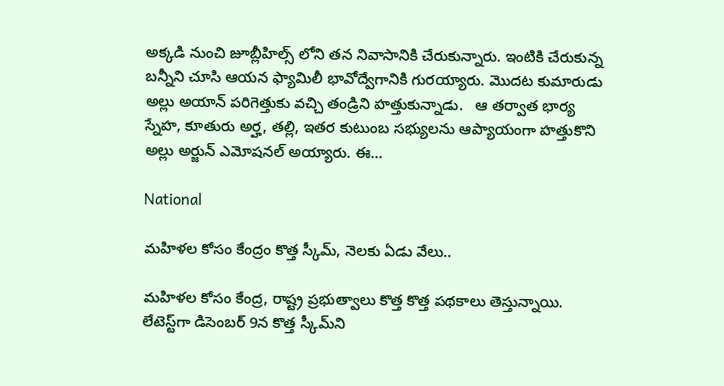అక్క‌డి నుంచి జూబ్లీహిల్స్ లోని త‌న నివాసానికి చేరుకున్నారు. ఇంటికి చేరుకున్న బ‌న్నీని చూసి ఆయ‌న ఫ్యామిలీ భావోద్వేగానికి గుర‌య్యారు. మొద‌ట‌ కుమారుడు అల్లు అయాన్ ప‌రిగెత్తుకు వ‌చ్చి తండ్రిని హ‌త్తుకున్నాడు.   ఆ త‌ర్వాత భార్య స్నేహ‌, కూతురు అర్హ‌, త‌ల్లి, ఇత‌ర కుటుంబ స‌భ్యుల‌ను ఆప్యాయంగా హ‌త్తుకొని అల్లు అర్జున్ ఎమోష‌న‌ల్ అయ్యారు. ఈ…

National

మహిళల కోసం కేంద్రం కొత్త స్కీమ్, నెలకు ఏడు వేలు..

మహిళల కోసం కేంద్ర, రాష్ట్ర ప్రభుత్వాలు కొత్త కొత్త పథకాలు తెస్తున్నాయి. లేటెస్ట్‌గా డిసెంబర్ 9న కొత్త స్కీమ్‌ని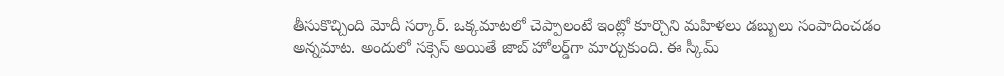తీసుకొచ్చింది మోదీ సర్కార్. ఒక్కమాటలో చెప్పాలంటే ఇంట్లో కూర్చొని మహిళలు డబ్బులు సంపాదించడం అన్నమాట. అందులో సక్సెస్ అయితే జాబ్ హోలర్డ్‌గా మార్చుకుంది. ఈ స్కీమ్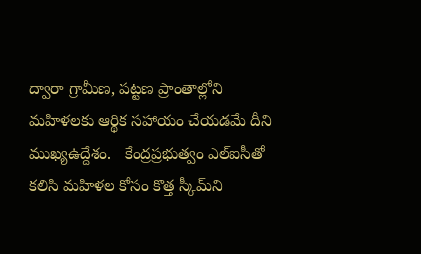ద్వారా గ్రామీణ, పట్టణ ప్రాంతాల్లోని మహిళలకు ఆర్థిక సహాయం చేయడమే దీని ముఖ్యఉద్దేశం.   కేంద్రప్రభుత్వం ఎల్ఐసీతో కలిసి మహిళల కోసం కొత్త స్కీమ్‌ని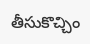తీసుకొచ్చిం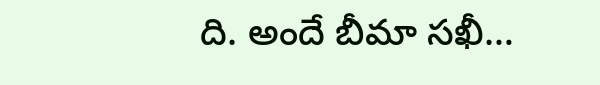ది. అందే బీమా సఖీ…